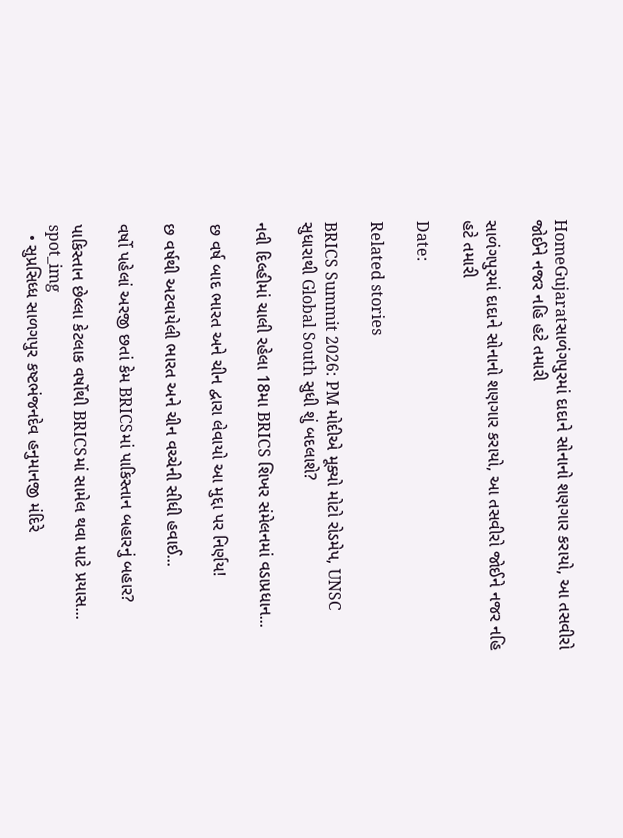HomeGujaratસાળંગપુરમાં દાદાને સોનાનો શણગાર કરાયો, આ તસવીરો જોઈને નજર નહિ હટે તમારી

સાળંગપુરમાં દાદાને સોનાનો શણગાર કરાયો, આ તસવીરો જોઈને નજર નહિ હટે તમારી

Date:

Related stories

BRICS Summit 2026: PM મોદીએ મૂક્યો મોટો રોડમેપ, UNSC સુધારાથી Global South સુધી શું બદલાશે?

નવી દિલ્હીમાં ચાલી રહેલા 18મા BRICS શિખર સંમેલનમાં વડાપ્રધાન...

છ વર્ષ બાદ ભારત અને ચીન દ્વારા લેવાયો આ મુદ્દા પર નિર્ણય!

છ વર્ષથી અટવાયેલી ભારત અને ચીન વચ્ચેની સીધી હવાઈ...

વર્ષો પહેલાં અરજી છતાં કેમ BRICSમાં પાકિસ્તાન બહારનું બહાર?

પાકિસ્તાન છેલ્લા કેટલાક વર્ષોથી BRICSમાં સામેલ થવા માટે પ્રયાસ...
spot_img
  • સુપ્રસિધ્ધ સાળગપુર કષ્ટભંજનદેવ હનુમાનજી મંદિરે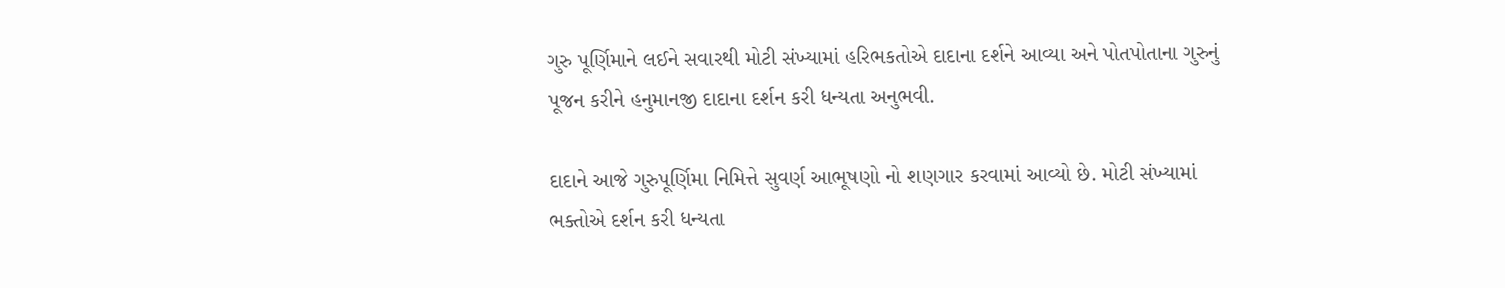ગુરુ પૂર્ણિમાને લઈને સવારથી મોટી સંખ્યામાં હરિભકતોએ દાદાના દર્શને આવ્યા અને પોતપોતાના ગુરુનું પૂજન કરીને હનુમાનજી દાદાના દર્શન કરી ધન્યતા અનુભવી.

દાદાને આજે ગુરુપૂર્ણિમા નિમિત્તે સુવર્ણ આભૂષણો નો શણગાર કરવામાં આવ્યો છે. મોટી સંખ્યામાં ભક્તોએ દર્શન કરી ધન્યતા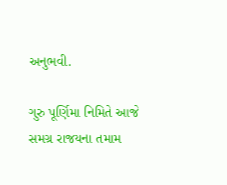અનુભવી.

ગુરુ પૂર્ણિમા નિમિતે આજે સમગ્ર રાજયના તમામ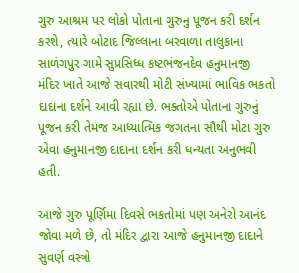ગુરુ આશ્રમ પર લોકો પોતાના ગુરુનુ પૂજન કરી દર્શન કરશે, ત્યારે બોટાદ જિલ્લાના બરવાળા તાલુકાના સાળંગપુર ગામે સુપ્રસિધ્ધ કષ્ટભંજનદેવ હનુમાનજી મંદિર ખાતે આજે સવારથી મોટી સંખ્યામાં ભાવિક ભકતો દાદાના દર્શને આવી રહ્યા છે. ભક્તોએ પોતાના ગુરુનું પૂજન કરી તેમજ આધ્યાત્મિક જગતના સૌથી મોટા ગુરુ એવા હનુમાનજી દાદાના દર્શન કરી ધન્યતા અનુભવી હતી.

આજે ગુરુ પૂર્ણિમા દિવસે ભકતોમાં પણ અનેરો આનંદ જોવા મળે છે, તો મંદિર દ્વારા આજે હનુમાનજી દાદાને સુવર્ણ વસ્ત્રો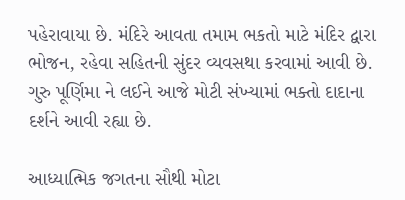પહેરાવાયા છે. મંદિરે આવતા તમામ ભકતો માટે મંદિર દ્વારા ભોજન, રહેવા સહિતની સુંદર વ્યવસથા કરવામાં આવી છે. ગુરુ પૂર્ણિમા ને લઈને આજે મોટી સંખ્યામાં ભક્તો દાદાના દર્શને આવી રહ્યા છે.

આધ્યાત્મિક જગતના સૌથી મોટા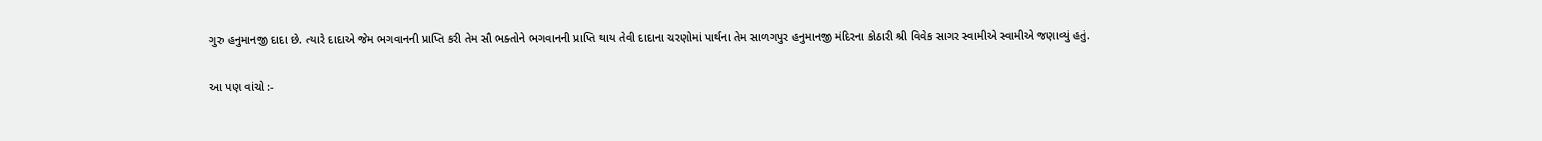ગુરુ હનુમાનજી દાદા છે. ત્યારે દાદાએ જેમ ભગવાનની પ્રાપ્તિ કરી તેમ સૌ ભક્તોને ભગવાનની પ્રાપ્તિ થાય તેવી દાદાના ચરણોમાં પાર્થના તેમ સાળગપુર હનુમાનજી મંદિરના કોઠારી શ્રી વિવેક સાગર સ્વામીએ સ્વામીએ જણાવ્યું હતું.

આ પણ વાંચો :-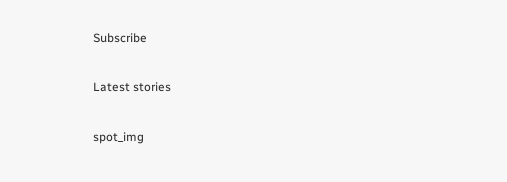Subscribe

Latest stories

spot_img